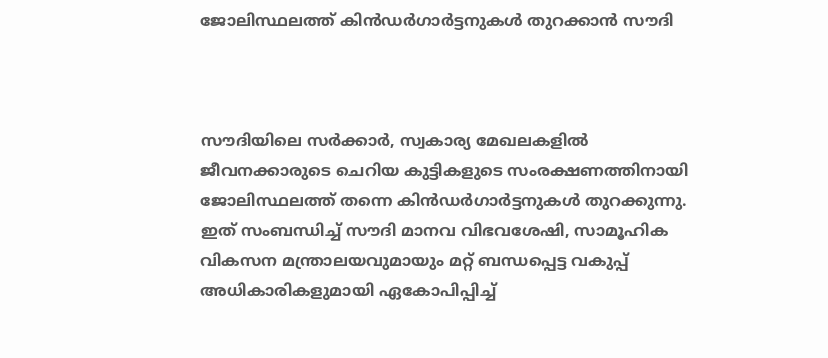ജോലിസ്ഥലത്ത് കിൻഡർഗാർട്ടനുകൾ തുറക്കാൻ സൗദി



സൗദിയിലെ സർക്കാർ, സ്വകാര്യ മേഖലകളിൽ ജീവനക്കാരുടെ ചെറിയ കുട്ടികളുടെ സംരക്ഷണത്തിനായി ജോലിസ്ഥലത്ത് തന്നെ കിൻഡർഗാർട്ടനുകൾ തുറക്കുന്നു. ഇത് സംബന്ധിച്ച് സൗദി മാനവ വിഭവശേഷി, സാമൂഹിക വികസന മന്ത്രാലയവുമായും മറ്റ് ബന്ധപ്പെട്ട വകുപ്പ് അധികാരികളുമായി ഏകോപിപ്പിച്ച്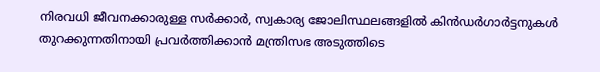നിരവധി ജീവനക്കാരുള്ള സർക്കാർ, സ്വകാര്യ ജോലിസ്ഥലങ്ങളിൽ കിൻഡർഗാർട്ടനുകൾ തുറക്കുന്നതിനായി പ്രവർത്തിക്കാൻ മന്ത്രിസഭ അടുത്തിടെ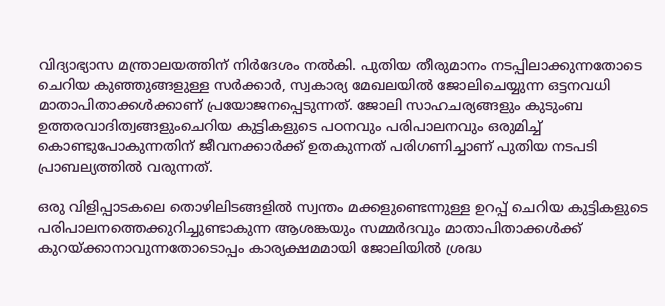വിദ്യാഭ്യാസ മന്ത്രാലയത്തിന് നിർദേശം നൽകി. പുതിയ തീരുമാനം നടപ്പിലാക്കുന്നതോടെ ചെറിയ കുഞ്ഞുങ്ങളുള്ള സർക്കാർ, സ്വകാര്യ മേഖലയിൽ ജോലിചെയ്യുന്ന ഒട്ടനവധി മാതാപിതാക്കൾക്കാണ് പ്രയോജനപ്പെടുന്നത്. ജോലി സാഹചര്യങ്ങളും കുടുംബ ഉത്തരവാദിത്വങ്ങളുംചെറിയ കുട്ടികളുടെ പഠനവും പരിപാലനവും ഒരുമിച്ച് കൊണ്ടുപോകുന്നതിന് ജീവനക്കാർക്ക് ഉതകുന്നത് പരിഗണിച്ചാണ് പുതിയ നടപടി പ്രാബല്യത്തിൽ വരുന്നത്.

ഒരു വിളിപ്പാടകലെ തൊഴിലിടങ്ങളിൽ സ്വന്തം മക്കളുണ്ടെന്നുള്ള ഉറപ്പ് ചെറിയ കുട്ടികളുടെ പരിപാലനത്തെക്കുറിച്ചുണ്ടാകുന്ന ആശങ്കയും സമ്മർദവും മാതാപിതാക്കൾക്ക് കുറയ്ക്കാനാവുന്നതോടൊപ്പം കാര്യക്ഷമമായി ജോലിയിൽ ശ്രദ്ധ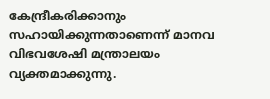കേന്ദ്രീകരിക്കാനും സഹായിക്കുന്നതാണെന്ന് മാനവ വിഭവശേഷി മന്ത്രാലയം വ്യക്തമാക്കുന്നു.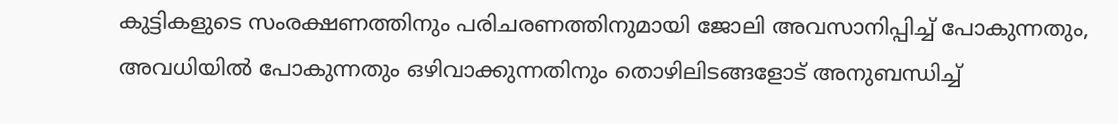കുട്ടികളുടെ സംരക്ഷണത്തിനും പരിചരണത്തിനുമായി ജോലി അവസാനിപ്പിച്ച് പോകുന്നതും, അവധിയിൽ പോകുന്നതും ഒഴിവാക്കുന്നതിനും തൊഴിലിടങ്ങളോട് അനുബന്ധിച്ച്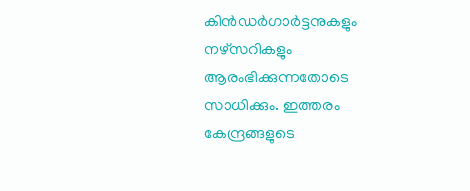കിൻഡർഗാർട്ടനുകളും നഴ്സറികളും ആരംഭിക്കുന്നതോടെ സാധിക്കും. ഇത്തരം കേന്ദ്രങ്ങളുടെ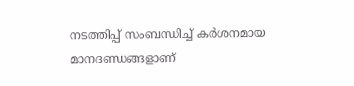നടത്തിപ്പ് സംബന്ധിച്ച് കർശനമായ മാനദണ്ഡങ്ങളാണ്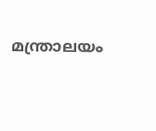മന്ത്രാലയം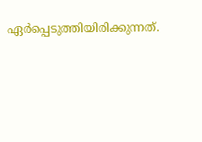ഏർപ്പെടുത്തിയിരിക്കുന്നത്.